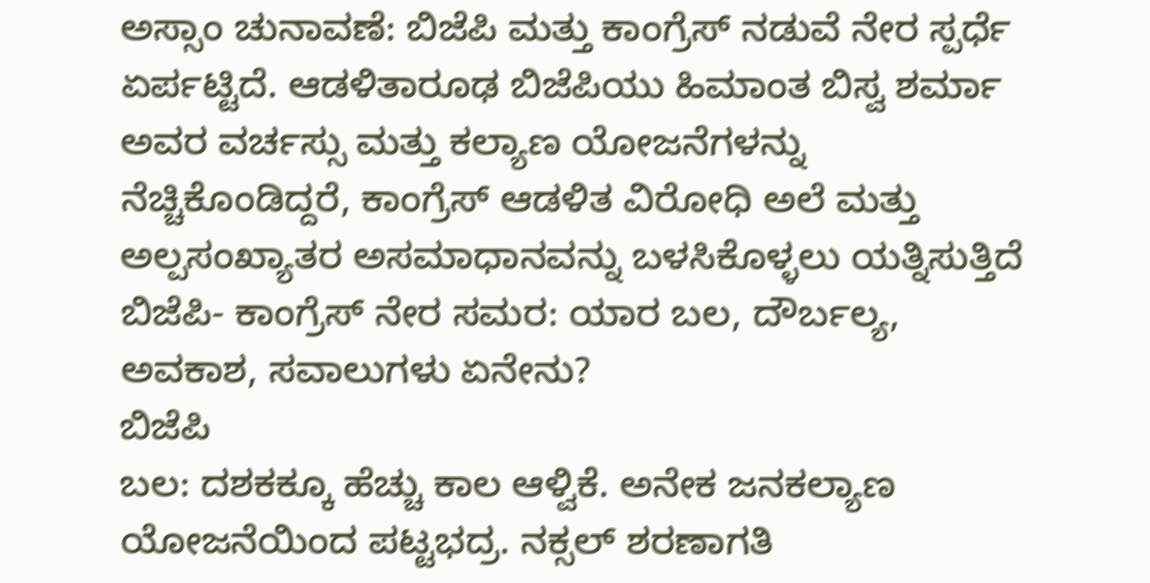ಅಸ್ಸಾಂ ಚುನಾವಣೆ: ಬಿಜೆಪಿ ಮತ್ತು ಕಾಂಗ್ರೆಸ್ ನಡುವೆ ನೇರ ಸ್ಪರ್ಧೆ ಏರ್ಪಟ್ಟಿದೆ. ಆಡಳಿತಾರೂಢ ಬಿಜೆಪಿಯು ಹಿಮಾಂತ ಬಿಸ್ವ ಶರ್ಮಾ ಅವರ ವರ್ಚಸ್ಸು ಮತ್ತು ಕಲ್ಯಾಣ ಯೋಜನೆಗಳನ್ನು ನೆಚ್ಚಿಕೊಂಡಿದ್ದರೆ, ಕಾಂಗ್ರೆಸ್ ಆಡಳಿತ ವಿರೋಧಿ ಅಲೆ ಮತ್ತು ಅಲ್ಪಸಂಖ್ಯಾತರ ಅಸಮಾಧಾನವನ್ನು ಬಳಸಿಕೊಳ್ಳಲು ಯತ್ನಿಸುತ್ತಿದೆ
ಬಿಜೆಪಿ- ಕಾಂಗ್ರೆಸ್ ನೇರ ಸಮರ: ಯಾರ ಬಲ, ದೌರ್ಬಲ್ಯ, ಅವಕಾಶ, ಸವಾಲುಗಳು ಏನೇನು?
ಬಿಜೆಪಿ
ಬಲ: ದಶಕಕ್ಕೂ ಹೆಚ್ಚು ಕಾಲ ಆಳ್ವಿಕೆ. ಅನೇಕ ಜನಕಲ್ಯಾಣ ಯೋಜನೆಯಿಂದ ಪಟ್ಟಭದ್ರ. ನಕ್ಸಲ್ ಶರಣಾಗತಿ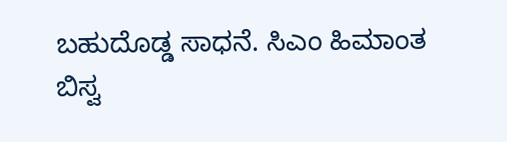ಬಹುದೊಡ್ಡ ಸಾಧನೆ. ಸಿಎಂ ಹಿಮಾಂತ ಬಿಸ್ವ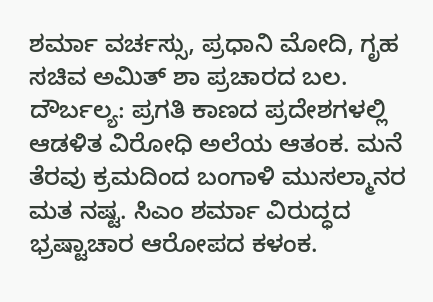ಶರ್ಮಾ ವರ್ಚಸ್ಸು, ಪ್ರಧಾನಿ ಮೋದಿ, ಗೃಹ ಸಚಿವ ಅಮಿತ್ ಶಾ ಪ್ರಚಾರದ ಬಲ.
ದೌರ್ಬಲ್ಯ: ಪ್ರಗತಿ ಕಾಣದ ಪ್ರದೇಶಗಳಲ್ಲಿ ಆಡಳಿತ ವಿರೋಧಿ ಅಲೆಯ ಆತಂಕ. ಮನೆ ತೆರವು ಕ್ರಮದಿಂದ ಬಂಗಾಳಿ ಮುಸಲ್ಮಾನರ ಮತ ನಷ್ಟ. ಸಿಎಂ ಶರ್ಮಾ ವಿರುದ್ಧದ ಭ್ರಷ್ಟಾಚಾರ ಆರೋಪದ ಕಳಂಕ.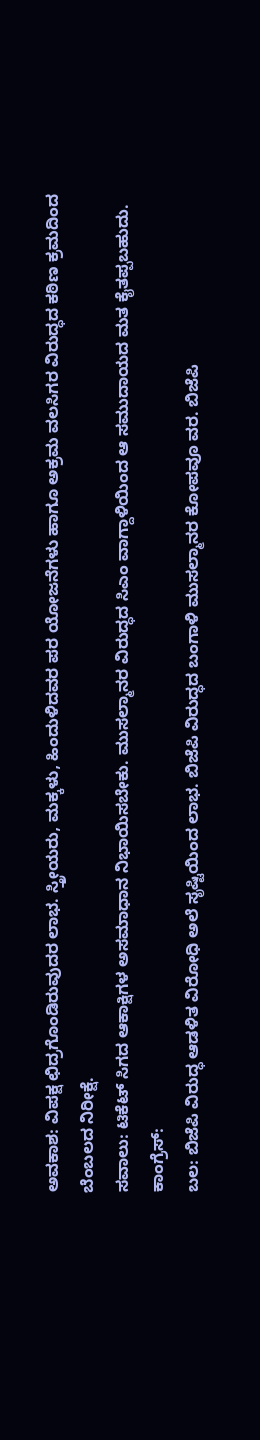ಅವಕಾಶ: ವಿಪಕ್ಷ ಛಿದ್ರಗೊಂಡಿರುವುದರ ಲಾಭ. ಸ್ತ್ರೀಯರು, ಮಕ್ಕಳು, ಹಿಂದುಳಿದವರ ಪರ ಯೋಜನೆಗಳು ಹಾಗೂ ಅಕ್ರಮ ವಲಸಿಗರ ವಿರುದ್ಧದ ಕಠಿಣ ಕ್ರಮದಿಂದ ಬೆಂಬಲದ ನಿರೀಕ್ಷೆ.
ಸವಾಲು: ಟಿಕೆಟ್ ಸಿಗದ ಆಕಾಕ್ಷಿಗಳ ಅಸಮಾಧಾನ ನಿಭಾಯಿಸಬೇಕು. ಮುಸಲ್ಮಾನರ ವಿರುದ್ಧದ ಸಿಎಂ ವಾಗ್ದಾಳಿಯಿಂದ ಆ ಸಮುದಾಯದ ಮತ ಕೈತಪ್ಪಬಹುದು.
ಕಾಂಗ್ರೆಸ್:
ಬಲ: ಬಿಜೆಪಿ ವಿರುದ್ಧ ಆಡಳಿತ ವಿರೋಧಿ ಅಲೆ ಸೃಷ್ಟಿಯಿಂದ ಲಾಭ. ಬಿಜೆಪಿ ವಿರುದ್ಧದ ಬಂಗಾಳಿ ಮುಸಲ್ಮಾನರ ಕೋಪವೂ ವರ. ಬಿಜೆಪಿ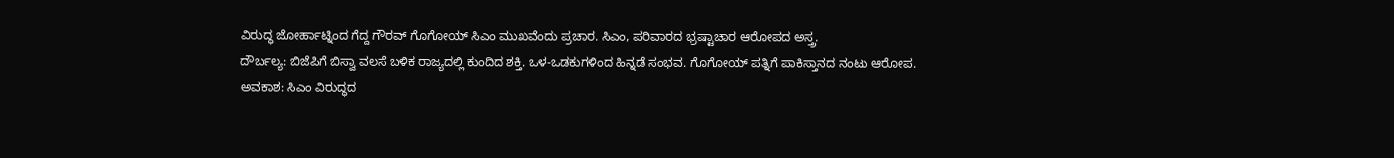ವಿರುದ್ಧ ಜೋರ್ಹಾಟ್ನಿಂದ ಗೆದ್ದ ಗೌರವ್ ಗೊಗೋಯ್ ಸಿಎಂ ಮುಖವೆಂದು ಪ್ರಚಾರ. ಸಿಎಂ, ಪರಿವಾರದ ಭ್ರಷ್ಟಾಚಾರ ಆರೋಪದ ಅಸ್ತ್ರ.
ದೌರ್ಬಲ್ಯ: ಬಿಜೆಪಿಗೆ ಬಿಸ್ವಾ ವಲಸೆ ಬಳಿಕ ರಾಜ್ಯದಲ್ಲಿ ಕುಂದಿದ ಶಕ್ತಿ. ಒಳ-ಒಡಕುಗಳಿಂದ ಹಿನ್ನಡೆ ಸಂಭವ. ಗೊಗೋಯ್ ಪತ್ನಿಗೆ ಪಾಕಿಸ್ತಾನದ ನಂಟು ಆರೋಪ.
ಅವಕಾಶ: ಸಿಎಂ ವಿರುದ್ಧದ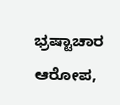ಭ್ರಷ್ಟಾಚಾರ ಆರೋಪ,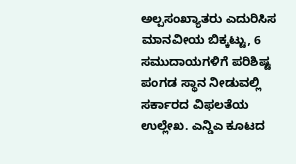ಅಲ್ಪಸಂಖ್ಯಾತರು ಎದುರಿಸಿಸ ಮಾನವೀಯ ಬಿಕ್ಕಟ್ಟು, 6 ಸಮುದಾಯಗಳಿಗೆ ಪರಿಶಿಷ್ಟ ಪಂಗಡ ಸ್ಥಾನ ನೀಡುವಲ್ಲಿ ಸರ್ಕಾರದ ವಿಫಲತೆಯ ಉಲ್ಲೇಖ. ಎನ್ಡಿಎ ಕೂಟದ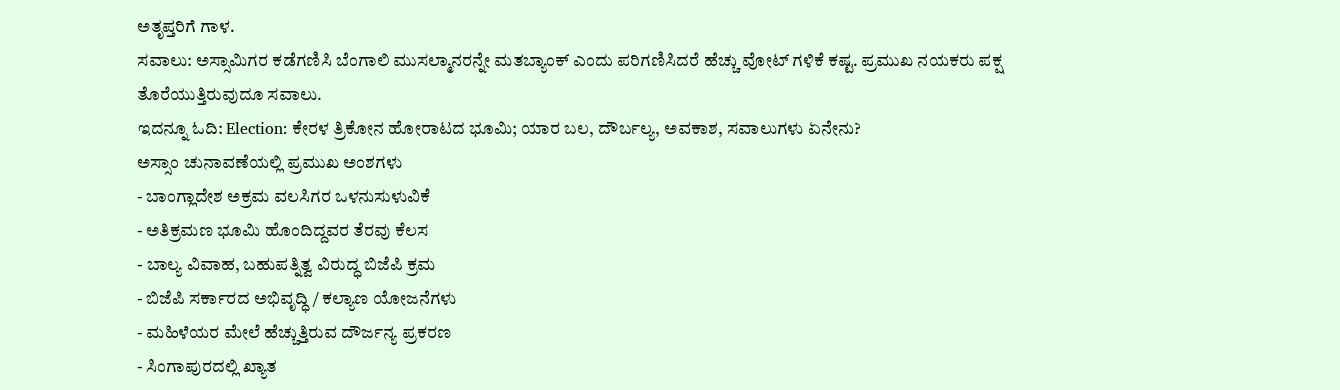ಅತೃಪ್ತರಿಗೆ ಗಾಳ.
ಸವಾಲು: ಅಸ್ಸಾಮಿಗರ ಕಡೆಗಣಿಸಿ ಬೆಂಗಾಲಿ ಮುಸಲ್ಮಾನರನ್ನೇ ಮತಬ್ಯಾಂಕ್ ಎಂದು ಪರಿಗಣಿಸಿದರೆ ಹೆಚ್ಚು ವೋಟ್ ಗಳಿಕೆ ಕಷ್ಟ. ಪ್ರಮುಖ ನಯಕರು ಪಕ್ಷ ತೊರೆಯುತ್ತಿರುವುದೂ ಸವಾಲು.
ಇದನ್ನೂ ಓದಿ: Election: ಕೇರಳ ತ್ರಿಕೋನ ಹೋರಾಟದ ಭೂಮಿ; ಯಾರ ಬಲ, ದೌರ್ಬಲ್ಯ, ಅವಕಾಶ, ಸವಾಲುಗಳು ಏನೇನು?
ಅಸ್ಸಾಂ ಚುನಾವಣೆಯಲ್ಲಿ ಪ್ರಮುಖ ಅಂಶಗಳು
- ಬಾಂಗ್ಲಾದೇಶ ಅಕ್ರಮ ವಲಸಿಗರ ಒಳನುಸುಳುವಿಕೆ
- ಅತಿಕ್ರಮಣ ಭೂಮಿ ಹೊಂದಿದ್ದವರ ತೆರವು ಕೆಲಸ
- ಬಾಲ್ಯ ವಿವಾಹ, ಬಹುಪತ್ನಿತ್ವ ವಿರುದ್ಧ ಬಿಜೆಪಿ ಕ್ರಮ
- ಬಿಜೆಪಿ ಸರ್ಕಾರದ ಅಭಿವೃದ್ಧಿ / ಕಲ್ಯಾಣ ಯೋಜನೆಗಳು
- ಮಹಿಳೆಯರ ಮೇಲೆ ಹೆಚ್ಚುತ್ತಿರುವ ದೌರ್ಜನ್ಯ ಪ್ರಕರಣ
- ಸಿಂಗಾಪುರದಲ್ಲಿ ಖ್ಯಾತ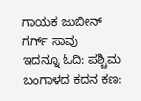ಗಾಯಕ ಜುಬೀನ್ ಗರ್ಗ್ ಸಾವು
ಇದನ್ನೂ ಓದಿ: ಪಶ್ಚಿಮ ಬಂಗಾಳದ ಕದನ ಕಣ: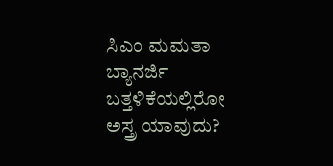ಸಿಎಂ ಮಮತಾ ಬ್ಯಾನರ್ಜಿ ಬತ್ತಳಿಕೆಯಲ್ಲಿರೋ ಅಸ್ತ್ರ ಯಾವುದು?